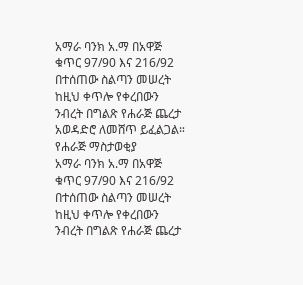አማራ ባንክ አ.ማ በአዋጅ ቁጥር 97/90 እና 216/92 በተሰጠው ስልጣን መሠረት ከዚህ ቀጥሎ የቀረበውን ንብረት በግልጽ የሐራጅ ጨረታ አወዳድሮ ለመሸጥ ይፈልጋል።
የሐራጅ ማስታወቂያ
አማራ ባንክ አ.ማ በአዋጅ ቁጥር 97/90 እና 216/92 በተሰጠው ስልጣን መሠረት ከዚህ ቀጥሎ የቀረበውን ንብረት በግልጽ የሐራጅ ጨረታ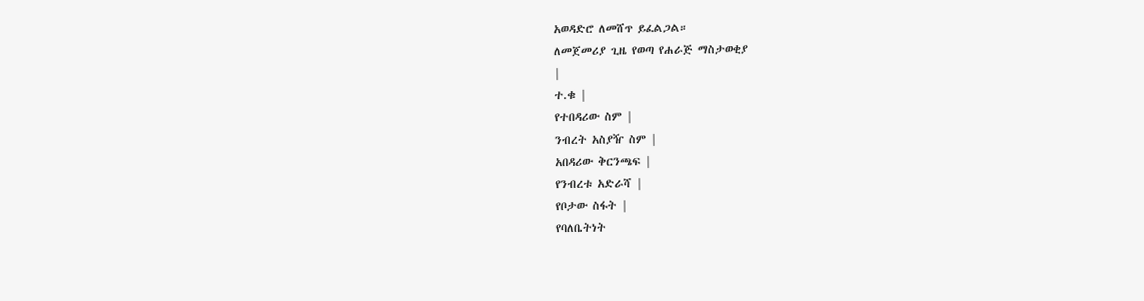አወዳድሮ ለመሸጥ ይፈልጋል።
ለመጀመሪያ ጊዜ የወጣ የሐራጅ ማስታወቂያ
|
ተ.ቁ |
የተበዳሪው ስም |
ንብረት አስያዥ ስም |
አበዳሪው ቅርንጫፍ |
የንብረቱ አድራሻ |
የቦታው ስፋት |
የባለቤትነት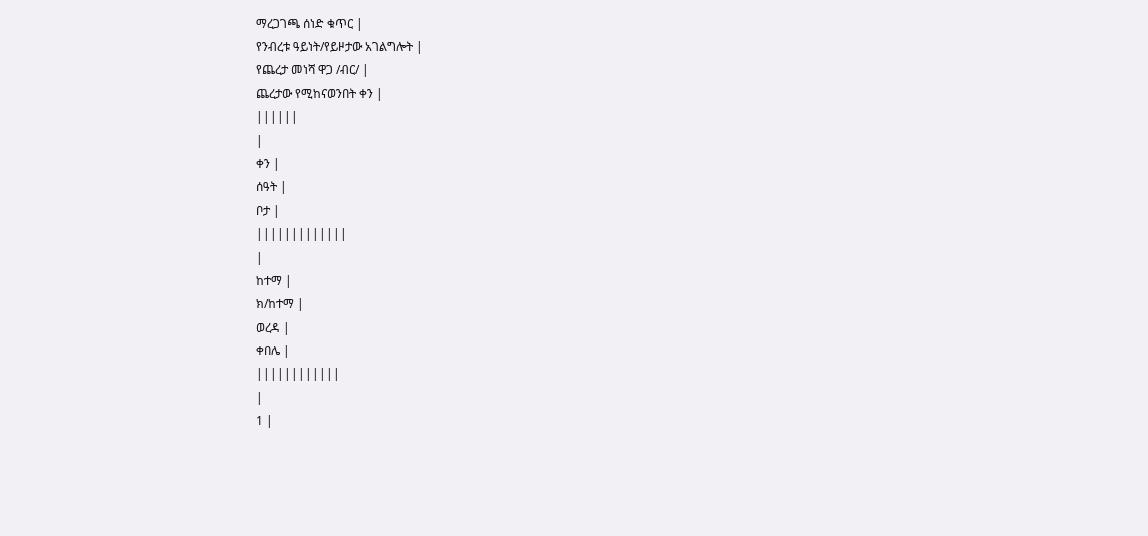ማረጋገጫ ሰነድ ቁጥር |
የንብረቱ ዓይነት/የይዞታው አገልግሎት |
የጨረታ መነሻ ዋጋ /ብር/ |
ጨረታው የሚከናወንበት ቀን |
||||||
|
ቀን |
ሰዓት |
ቦታ |
|||||||||||||
|
ከተማ |
ክ/ከተማ |
ወረዳ |
ቀበሌ |
||||||||||||
|
1 |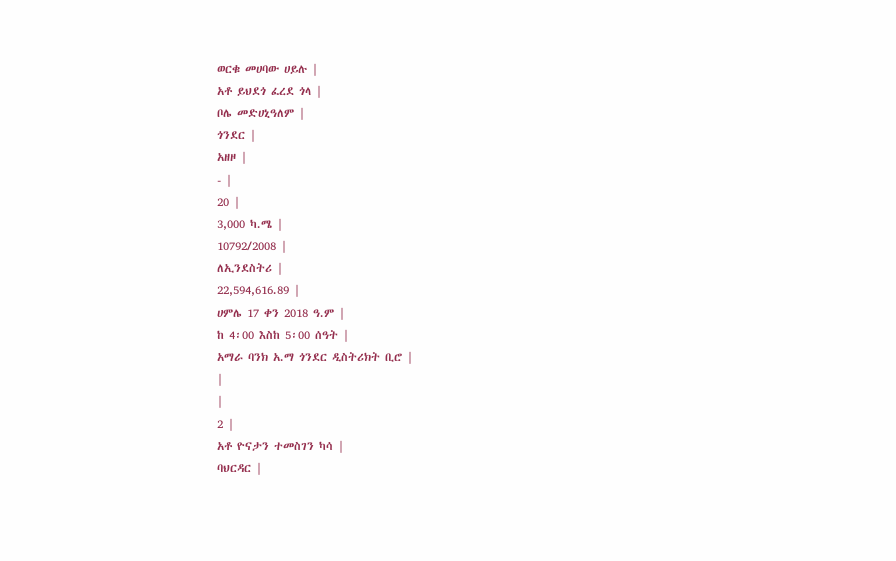ወርቁ መሀባው ሀይሉ |
አቶ ይህደጎ ፈረደ ጎላ |
ቦሌ መድሀኒዓለም |
ጎንደር |
አዘዞ |
- |
20 |
3,000 ካ.ሜ |
10792/2008 |
ለኢንደስትሪ |
22,594,616.89 |
ሀምሌ 17 ቀን 2018 ዓ.ም |
ከ 4፡00 እስከ 5፡00 ሰዓት |
አማራ ባንክ አ.ማ ጎንደር ዲስትሪክት ቢሮ |
|
|
2 |
አቶ ዮናታን ተመስገን ካሳ |
ባህርዳር |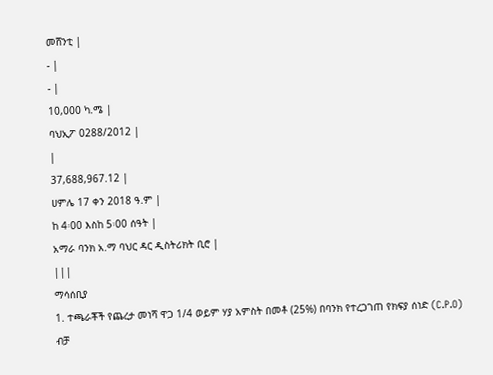መሸንቲ |
- |
- |
10,000 ካ.ሜ |
ባህኢፖ 0288/2012 |
|
37,688,967.12 |
ሀምሌ 17 ቀን 2018 ዓ.ም |
ከ 4፡00 እስከ 5፡00 ሰዓት |
አማራ ባንክ አ.ማ ባህር ዳር ዲስትሪክት ቢሮ |
|||
ማሳሰቢያ
1. ተጫራቾች የጨረታ መነሻ ዋጋ 1/4 ወይም ሃያ አምስት በመቶ (25%) በባንክ የተረጋገጠ የክፍያ ሰነድ (C.P.O) ብቻ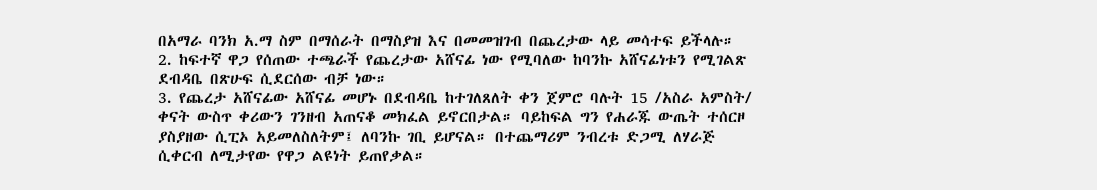በአማራ ባንክ አ.ማ ስም በማሰራት በማስያዝ እና በመመዝገብ በጨረታው ላይ መሳተፍ ይችላሉ።
2. ከፍተኛ ዋጋ የሰጠው ተጫራች የጨረታው አሸናፊ ነው የሚባለው ከባንኩ አሸናፊነቱን የሚገልጽ ደብዳቤ በጽሁፍ ሲደርሰው ብቻ ነው።
3. የጨረታ አሸናፊው አሸናፊ መሆኑ በደብዳቤ ከተገለጸለት ቀን ጀምሮ ባሉት 15 /አስራ አምስት/ ቀናት ውስጥ ቀሪውን ገንዘብ አጠናቆ መክፈል ይኖርበታል። ባይከፍል ግን የሐራጁ ውጤት ተሰርዞ ያስያዘው ሲፒኦ አይመለስለትም፤ ለባንኩ ገቢ ይሆናል። በተጨማሪም ንብረቱ ድጋሚ ለሃራጅ ሲቀርብ ለሚታየው የዋጋ ልዩነት ይጠየቃል።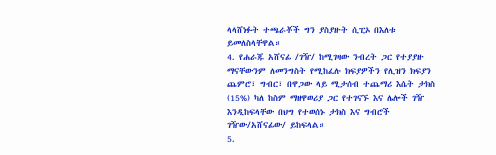ላላሸነፉት ተጫራቾች ግን ያስያዙት ሲፒኦ በእለቱ ይመለስላቸዋል።
4. የሐራጁ አሸናፊ /ገዥ/ ከሚገዛው ንብረት ጋር የተያያዙ ማናቸውንም ለመንግስት የሚከፈሉ ክፍያዎችን የሊዝን ክፍያን ጨምሮ፣ ግብር፣ በዋጋው ላይ ሚታሰብ ተጨማሪ እሴት ታክስ (15%) ካለ ከስም ማዘዋወሪያ ጋር የተገናኙ እና ሌሎች ገዥ እንዲከፍላቸው በህግ የተወሰኑ ታክስ እና ግብሮች ገዥው/አሸናፊው/ ይከፍላል።
5.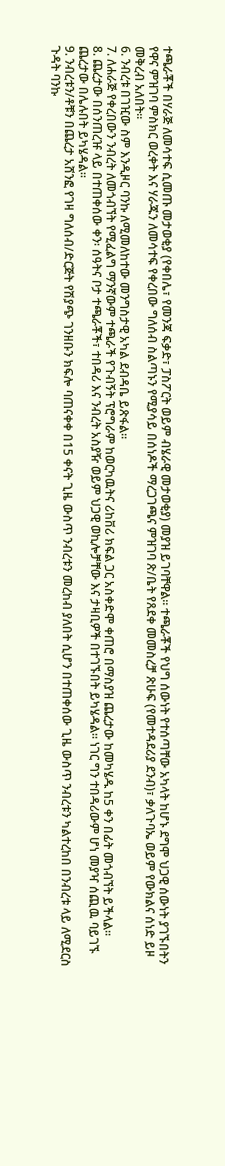ተጫራቾች በሃራጅ ለመሳተፍ ሲመጡ መታወቂያ (የቀበሌ፣ የመንጃ ፍቃድ፣ ፓስፖርት ወይም ብሄራዊ መታወቂያ) መያዝ ይገባቸዋል። ተጫራቾች የህግ ሰውነት የተሰጣቸው አካላት ከሆኑ ደግሞ ህጋዊ ሰውነት ያገኙበትን የዋና ምዝገባ ምስክር ወረቀት እና ሃራጁን ለመሳተፍ የቀረበው ግለሰብ ስልጣኑን የሚያሳይ በሰነዶች ማረጋገጫና ምዝገባ ጽ/ቤት የጸደቀ መመስረቻ ጽሁፍ (የመተዳደሪያ ደንብ)፣ ቃለጉባኤ ወይም የውክልና ሰነድ ይዞ መቅረብ አለበት።
6. ንብረቱ በገዢው ስም እንዲዞር ባንኩ ለሚመለከተው መንግስታዊ አካል ደብዳቤ ይጽፋል።
7. ለሐራጅ የቀረበውን ንብረት ለመጎብኘት የሚፈልግ ማንኛውም ተጫራች የጉብኝት ፕሮግራም ከወርካዉትና ሪከቨሪ ክፍል ጋር አስቀድሞ ቀጠሮ በማስያዝ ጨረታው ከመካሄዱ ከ5 ቀን በፊት መጎብኘት ይችላል።
8. ጨረታው በሰንጠረዡ ላይ በተጠቀሰው ቀን፡ ሰዓትና ቦታ ተጫራቾች፣ ተበዳሪ እና ንብረት አስያዥ ወይም ህጋዊ ወኪሎቻቸው እና ታዛቢዎች በተገኙበት ይካሄዳል። ነገር ግን ተበዳሪውም ሆነ መያዣ ሰጪዉ ባይገኙ ጨረታው በሌሉበት ይካሄዳል።
9. ንብረቱን/ቶቹን በጨረታ አሸንፎ የገዛ ግለሰብ/ድርጅት የሽያጭ ገንዘቡን ክፍሎ ባጠናቀቀ በ15 ቀናት ጊዜ ውስጥ ንብረቱን መረከብ ያለበት ሲሆን በተጠቀሰው ጊዜ ውስጥ ንብረቱን ካልተረከበ በንብረቱ ላይ ለሚደርስ ጉዳት ባንኩ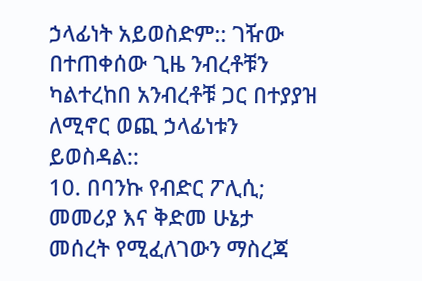ኃላፊነት አይወስድም:: ገዥው በተጠቀሰው ጊዜ ንብረቶቹን ካልተረከበ አንብረቶቹ ጋር በተያያዝ ለሚኖር ወጪ ኃላፊነቱን ይወስዳል::
10. በባንኩ የብድር ፖሊሲ; መመሪያ እና ቅድመ ሁኔታ መሰረት የሚፈለገውን ማስረጃ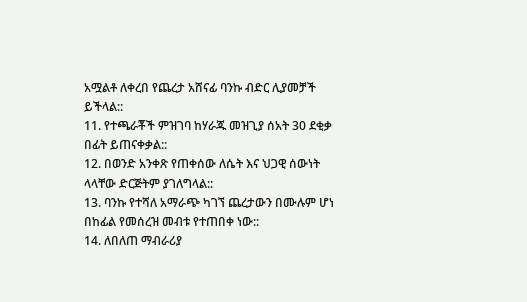አሟልቶ ለቀረበ የጨረታ አሸናፊ ባንኩ ብድር ሊያመቻች ይችላል::
11. የተጫራቾች ምዝገባ ከሃራጁ መዝጊያ ሰአት 30 ደቂቃ በፊት ይጠናቀቃል::
12. በወንድ አንቀጽ የጠቀሰው ለሴት እና ህጋዊ ሰውነት ላላቸው ድርጅትም ያገለግላል::
13. ባንኩ የተሻለ አማራጭ ካገኘ ጨረታውን በሙሉም ሆነ በከፊል የመሰረዝ መብቱ የተጠበቀ ነው::
14. ለበለጠ ማብራሪያ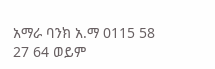አማራ ባንክ አ.ማ 0115 58 27 64 ወይም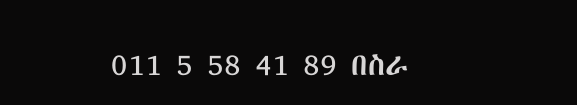011 5 58 41 89 በስራ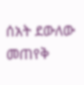ሰአት ደውለው መጠየቅ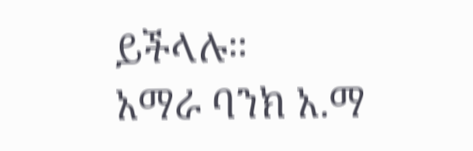ይችላሉ።
አማራ ባንክ አ.ማ